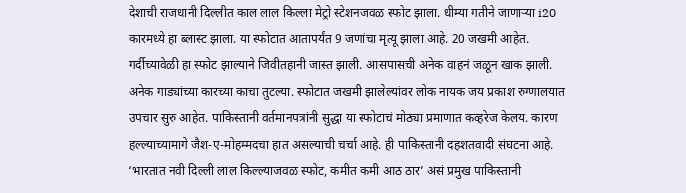देशाची राजधानी दिल्लीत काल लाल किल्ला मेट्रो स्टेशनजवळ स्फोट झाला. धीम्या गतीने जाणाऱ्या i20 कारमध्ये हा ब्लास्ट झाला. या स्फोटात आतापर्यंत 9 जणांचा मृत्यू झाला आहे. 20 जखमी आहेत. गर्दीच्यावेळी हा स्फोट झाल्याने जिवीतहानी जास्त झाली. आसपासची अनेक वाहनं जळून खाक झाली. अनेक गाड्यांच्या कारच्या काचा तुटल्या. स्फोटात जखमी झालेल्यांवर लोक नायक जय प्रकाश रुग्णालयात उपचार सुरु आहेत. पाकिस्तानी वर्तमानपत्रांनी सुद्धा या स्फोटाचं मोठ्या प्रमाणात कव्हरेज केलय. कारण हल्ल्याच्यामागे जैश-ए-मोहम्मदचा हात असल्याची चर्चा आहे. ही पाकिस्तानी दहशतवादी संघटना आहे.
‘भारतात नवी दिल्ली लाल किल्ल्याजवळ स्फोट, कमीत कमी आठ ठार’ असं प्रमुख पाकिस्तानी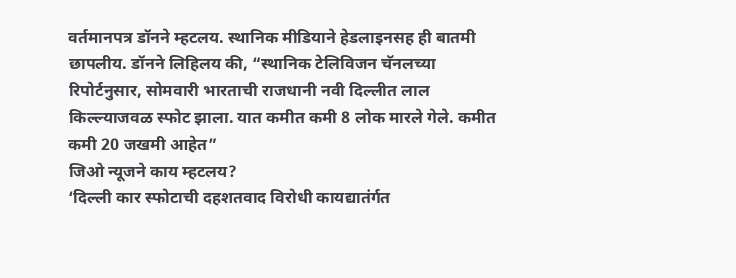वर्तमानपत्र डॉनने म्हटलय. स्थानिक मीडियाने हेडलाइनसह ही बातमी छापलीय. डॉनने लिहिलय की, “स्थानिक टेलिविजन चॅनलच्या रिपोर्टनुसार, सोमवारी भारताची राजधानी नवी दिल्लीत लाल किल्ल्याजवळ स्फोट झाला. यात कमीत कमी 8 लोक मारले गेले. कमीत कमी 20 जखमी आहेत”
जिओ न्यूजने काय म्हटलय?
‘दिल्ली कार स्फोटाची दहशतवाद विरोधी कायद्यातंर्गत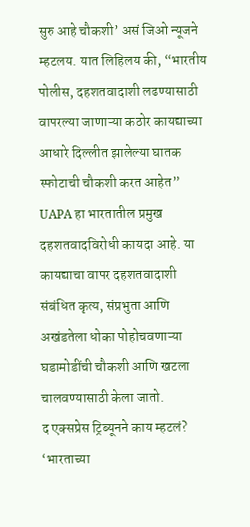सुरु आहे चौकशी’ असं जिओ न्यूजने म्हटलय. यात लिहिलय की, “भारतीय पोलीस, दहशतवादाशी लढण्यासाठी वापरल्या जाणाऱ्या कठोर कायद्याच्या आधारे दिल्लीत झालेल्या घातक स्फोटाची चौकशी करत आहेत” UAPA हा भारतातील प्रमुख दहशतवादविरोधी कायदा आहे. या कायद्याचा वापर दहशतवादाशी संबंधित कृत्य, संप्रभुता आणि अखंडतेला धोका पोहोचवणाऱ्या घडामोडींची चौकशी आणि खटला चालवण्यासाठी केला जातो.
द एक्सप्रेस ट्रिब्यूनने काय म्हटलं?
‘भारताच्या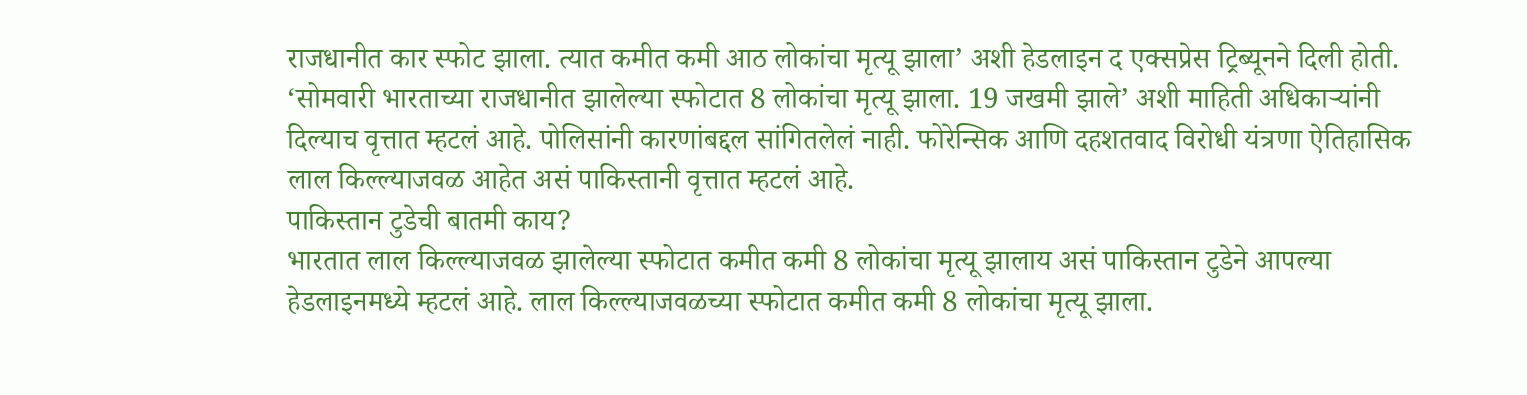राजधानीत कार स्फोट झाला. त्यात कमीत कमी आठ लोकांचा मृत्यू झाला’ अशी हेडलाइन द एक्सप्रेस ट्रिब्यूनने दिली होती. ‘सोमवारी भारताच्या राजधानीत झालेल्या स्फोटात 8 लोकांचा मृत्यू झाला. 19 जखमी झाले’ अशी माहिती अधिकाऱ्यांनी दिल्याच वृत्तात म्हटलं आहे. पोलिसांनी कारणांबद्दल सांगितलेलं नाही. फोरेन्सिक आणि दहशतवाद विरोधी यंत्रणा ऐतिहासिक लाल किल्ल्याजवळ आहेत असं पाकिस्तानी वृत्तात म्हटलं आहे.
पाकिस्तान टुडेची बातमी काय?
भारतात लाल किल्ल्याजवळ झालेल्या स्फोटात कमीत कमी 8 लोकांचा मृत्यू झालाय असं पाकिस्तान टुडेने आपल्या हेडलाइनमध्ये म्हटलं आहे. लाल किल्ल्याजवळच्या स्फोटात कमीत कमी 8 लोकांचा मृत्यू झाला.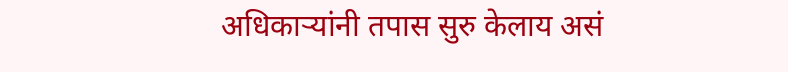अधिकाऱ्यांनी तपास सुरु केलाय असं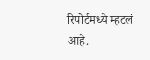रिपोर्टमध्ये म्हटलं आहे.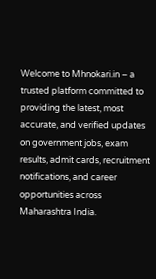Welcome to Mhnokari.in – a trusted platform committed to providing the latest, most accurate, and verified updates on government jobs, exam results, admit cards, recruitment notifications, and career opportunities across Maharashtra India.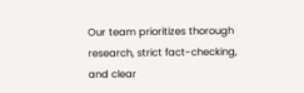Our team prioritizes thorough research, strict fact-checking, and clear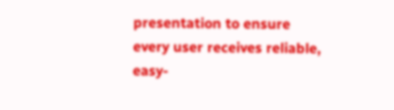presentation to ensure every user receives reliable, easy-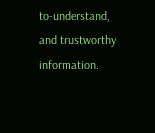to-understand, and trustworthy information.